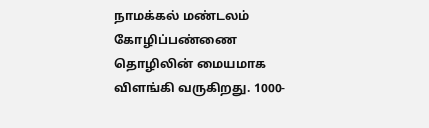நாமக்கல் மண்டலம் கோழிப்பண்ணை தொழிலின் மையமாக விளங்கி வருகிறது. 1000-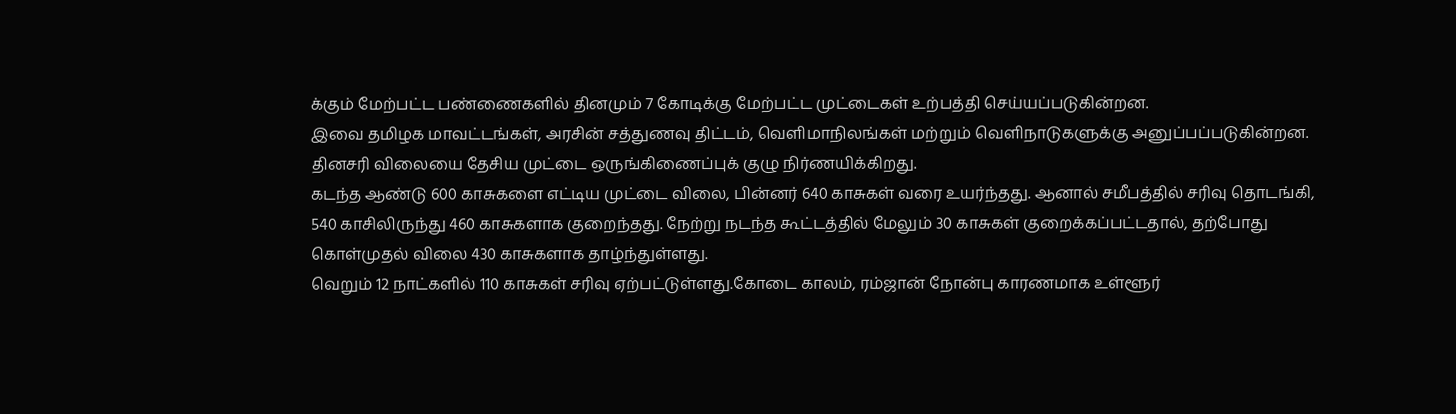க்கும் மேற்பட்ட பண்ணைகளில் தினமும் 7 கோடிக்கு மேற்பட்ட முட்டைகள் உற்பத்தி செய்யப்படுகின்றன.
இவை தமிழக மாவட்டங்கள், அரசின் சத்துணவு திட்டம், வெளிமாநிலங்கள் மற்றும் வெளிநாடுகளுக்கு அனுப்பப்படுகின்றன. தினசரி விலையை தேசிய முட்டை ஒருங்கிணைப்புக் குழு நிர்ணயிக்கிறது.
கடந்த ஆண்டு 600 காசுகளை எட்டிய முட்டை விலை, பின்னர் 640 காசுகள் வரை உயர்ந்தது. ஆனால் சமீபத்தில் சரிவு தொடங்கி, 540 காசிலிருந்து 460 காசுகளாக குறைந்தது. நேற்று நடந்த கூட்டத்தில் மேலும் 30 காசுகள் குறைக்கப்பட்டதால், தற்போது கொள்முதல் விலை 430 காசுகளாக தாழ்ந்துள்ளது.
வெறும் 12 நாட்களில் 110 காசுகள் சரிவு ஏற்பட்டுள்ளது.கோடை காலம், ரம்ஜான் நோன்பு காரணமாக உள்ளூர்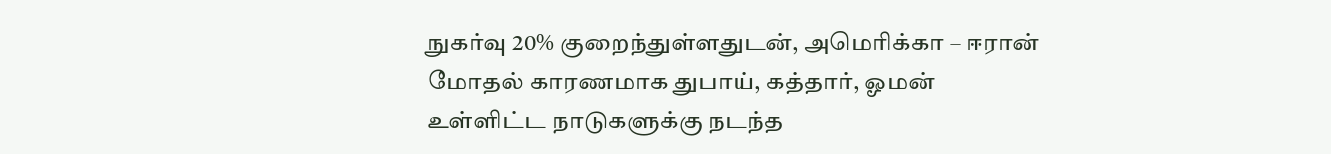நுகர்வு 20% குறைந்துள்ளதுடன், அமெரிக்கா – ஈரான் மோதல் காரணமாக துபாய், கத்தார், ஓமன் உள்ளிட்ட நாடுகளுக்கு நடந்த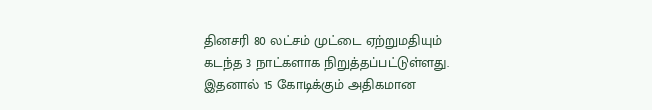தினசரி 80 லட்சம் முட்டை ஏற்றுமதியும் கடந்த 3 நாட்களாக நிறுத்தப்பட்டுள்ளது.
இதனால் 15 கோடிக்கும் அதிகமான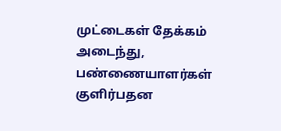முட்டைகள் தேக்கம் அடைந்து, பண்ணையாளர்கள் குளிர்பதன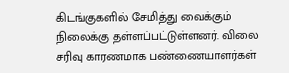கிடங்குகளில் சேமித்து வைக்கும் நிலைக்கு தள்ளப்பட்டுள்ளனர். விலை சரிவு காரணமாக பண்ணையாளர்கள்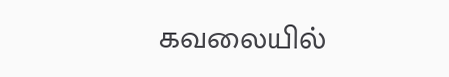கவலையில்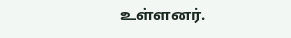உள்ளனர்.